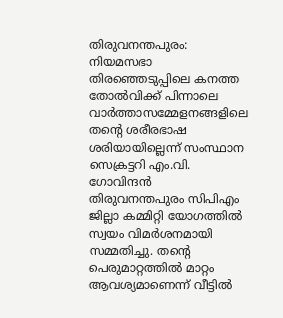തിരുവനന്തപുരം: നിയമസഭാ തിരഞ്ഞെടുപ്പിലെ കനത്ത തോൽവിക്ക് പിന്നാലെ വാർത്താസമ്മേളനങ്ങളിലെ തൻ്റെ ശരീരഭാഷ ശരിയായില്ലെന്ന് സംസ്ഥാന സെക്രട്ടറി എം.വി. ഗോവിന്ദൻ തിരുവനന്തപുരം സിപിഎം ജില്ലാ കമ്മിറ്റി യോഗത്തിൽ സ്വയം വിമർശനമായി സമ്മതിച്ചു. തൻ്റെ പെരുമാറ്റത്തിൽ മാറ്റം ആവശ്യമാണെന്ന് വീട്ടിൽ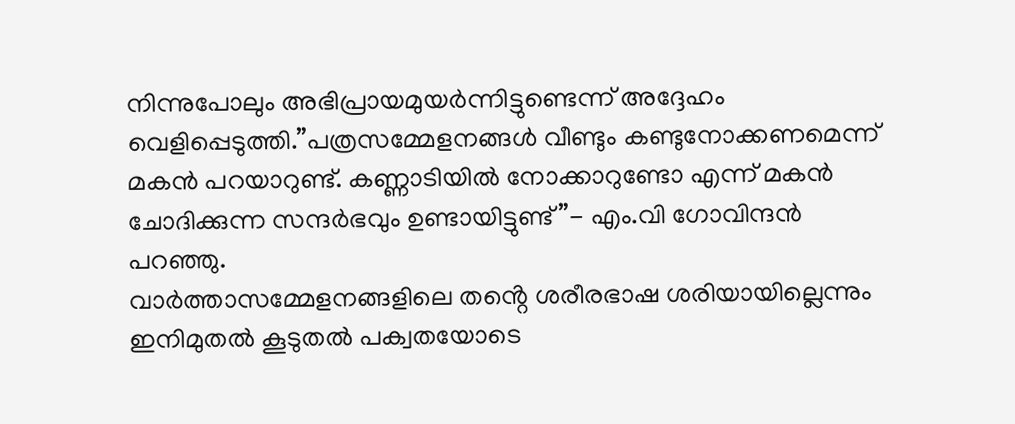നിന്നുപോലും അഭിപ്രായമുയർന്നിട്ടുണ്ടെന്ന് അദ്ദേഹം വെളിപ്പെടുത്തി.”പത്രസമ്മേളനങ്ങൾ വീണ്ടും കണ്ടുനോക്കണമെന്ന് മകൻ പറയാറുണ്ട്. കണ്ണാടിയിൽ നോക്കാറുണ്ടോ എന്ന് മകൻ ചോദിക്കുന്ന സന്ദർഭവും ഉണ്ടായിട്ടുണ്ട്”- എം.വി ഗോവിന്ദൻ പറഞ്ഞു.
വാർത്താസമ്മേളനങ്ങളിലെ തൻ്റെ ശരീരഭാഷ ശരിയായില്ലെന്നും ഇനിമുതൽ കൂടുതൽ പക്വതയോടെ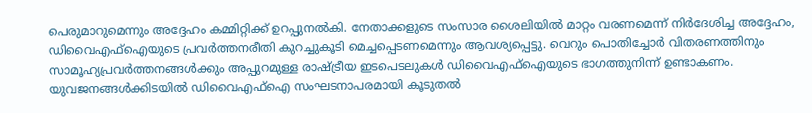പെരുമാറുമെന്നും അദ്ദേഹം കമ്മിറ്റിക്ക് ഉറപ്പുനൽകി. നേതാക്കളുടെ സംസാര ശൈലിയിൽ മാറ്റം വരണമെന്ന് നിർദേശിച്ച അദ്ദേഹം, ഡിവൈഎഫ്ഐയുടെ പ്രവർത്തനരീതി കുറച്ചുകൂടി മെച്ചപ്പെടണമെന്നും ആവശ്യപ്പെട്ടു. വെറും പൊതിച്ചോർ വിതരണത്തിനും സാമൂഹ്യപ്രവർത്തനങ്ങൾക്കും അപ്പുറമുള്ള രാഷ്ട്രീയ ഇടപെടലുകൾ ഡിവൈഎഫ്ഐയുടെ ഭാഗത്തുനിന്ന് ഉണ്ടാകണം. യുവജനങ്ങൾക്കിടയിൽ ഡിവൈഎഫ്ഐ സംഘടനാപരമായി കൂടുതൽ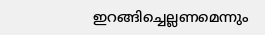ഇറങ്ങിച്ചെല്ലണമെന്നും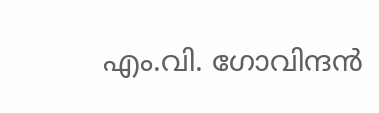എം.വി. ഗോവിന്ദൻ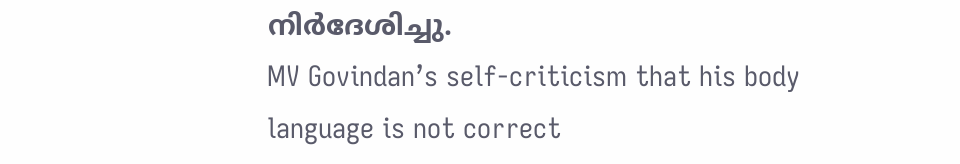നിർദേശിച്ചു.
MV Govindan’s self-criticism that his body language is not correct